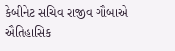કેબીનેટ સચિવ રાજીવ ગૌબાએ ઐતિહાસિક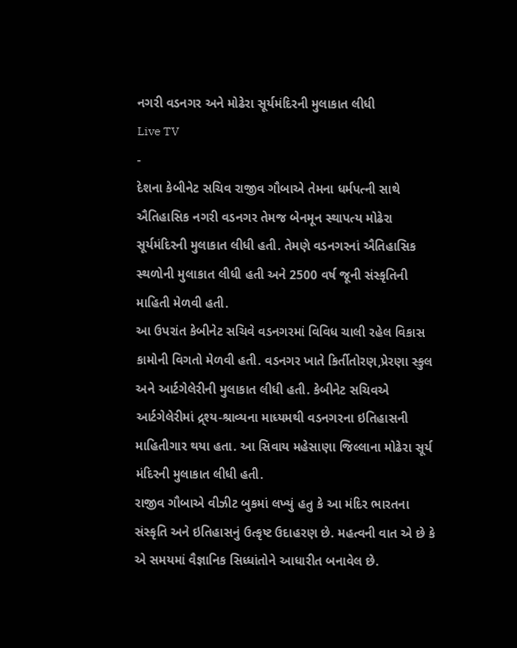નગરી વડનગર અને મોઢેરા સૂર્યમંદિરની મુલાકાત લીધી
Live TV
-
દેશના કેબીનેટ સચિવ રાજીવ ગૌબાએ તેમના ધર્મપત્ની સાથે ઐતિહાસિક નગરી વડનગર તેમજ બેનમૂન સ્થાપત્ય મોઢેરા સૂર્યમંદિરની મુલાકાત લીધી હતી. તેમણે વડનગરનાં ઐતિહાસિક સ્થળોની મુલાકાત લીધી હતી અને 2500 વર્ષ જૂની સંસ્કૃતિની માહિતી મેળવી હતી.
આ ઉપરાંત કેબીનેટ સચિવે વડનગરમાં વિવિધ ચાલી રહેલ વિકાસ કામોની વિગતો મેળવી હતી. વડનગર ખાતે કિર્તીતોરણ,પ્રેરણા સ્કુલ અને આર્ટગેલેરીની મુલાકાત લીધી હતી. કેબીનેટ સચિવએ આર્ટગેલેરીમાં દ્ર્શ્ય-શ્રાવ્યના માધ્યમથી વડનગરના ઇતિહાસની માહિતીગાર થયા હતા. આ સિવાય મહેસાણા જિલ્લાના મોઢેરા સૂર્ય મંદિરની મુલાકાત લીધી હતી.
રાજીવ ગૌબાએ વીઝીટ બુકમાં લખ્યું હતુ કે આ મંદિર ભારતના સંસ્કૃતિ અને ઇતિહાસનું ઉત્કૃષ્ટ ઉદાહરણ છે. મહત્વની વાત એ છે કે એ સમયમાં વૈજ્ઞાનિક સિધ્ધાંતોને આધારીત બનાવેલ છે.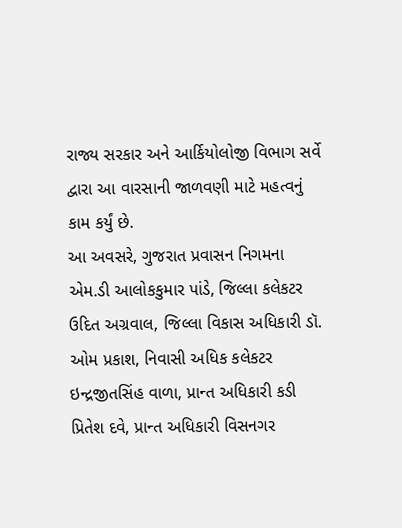રાજ્ય સરકાર અને આર્કિયોલોજી વિભાગ સર્વે દ્વારા આ વારસાની જાળવણી માટે મહત્વનું કામ કર્યું છે.
આ અવસરે, ગુજરાત પ્રવાસન નિગમના એમ.ડી આલોકકુમાર પાંડે, જિલ્લા કલેકટર ઉદિત અગ્રવાલ, જિલ્લા વિકાસ અધિકારી ડૉ. ઓમ પ્રકાશ, નિવાસી અધિક કલેકટર ઇન્દ્રજીતસિંહ વાળા, પ્રાન્ત અધિકારી કડી પ્રિતેશ દવે, પ્રાન્ત અધિકારી વિસનગર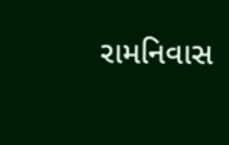રામનિવાસ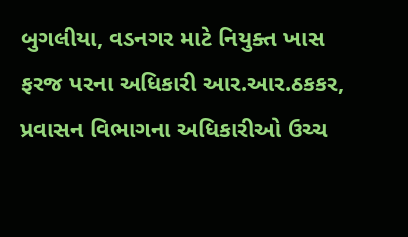બુગલીયા, વડનગર માટે નિયુક્ત ખાસ ફરજ પરના અધિકારી આર.આર.ઠકકર, પ્રવાસન વિભાગના અધિકારીઓ ઉચ્ચ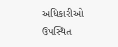અધિકારીઓ ઉપસ્થિત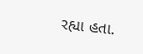રહ્યા હતા.